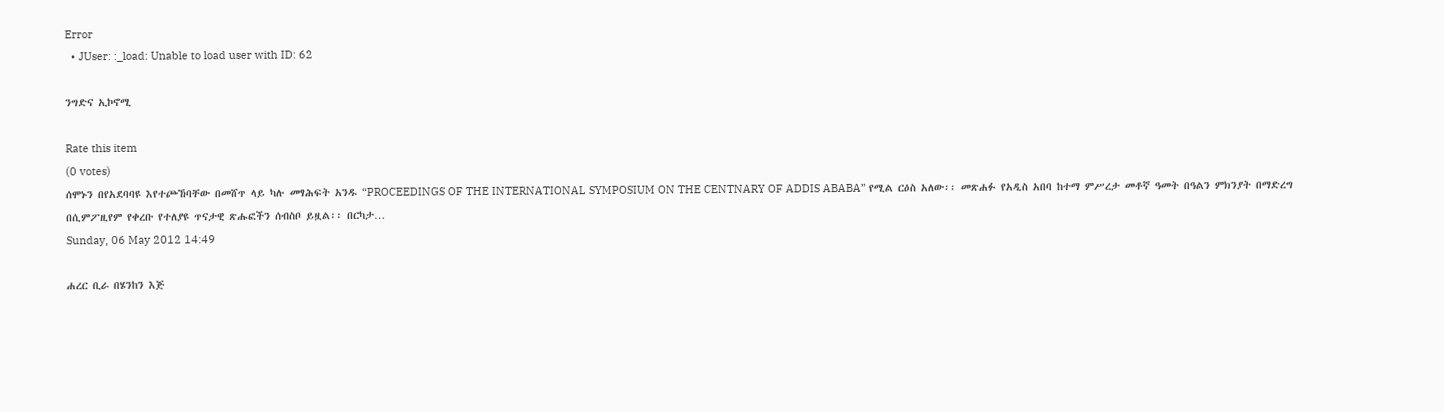Error
  • JUser: :_load: Unable to load user with ID: 62

ንግድና ኢኮኖሚ

Rate this item
(0 votes)
ሰሞኑን በየአደባባዩ እየተጮኸባቸው በመሸጥ ላይ ካሉ መፃሕፍት አንዱ “PROCEEDINGS OF THE INTERNATIONAL SYMPOSIUM ON THE CENTNARY OF ADDIS ABABA” የሚል ርዕስ አለው፡፡ መጽሐፉ የአዲስ አበባ ከተማ ምሥረታ መቶኛ ዓመት በዓልን ምክንያት በማድረግ በሲምፖዚየም የቀረቡ የተለያዩ ጥናታዊ ጽሑፎችን ሰብስቦ ይዟል፡፡ በርካታ…
Sunday, 06 May 2012 14:49

ሐረር ቢራ በሄንከን እጅ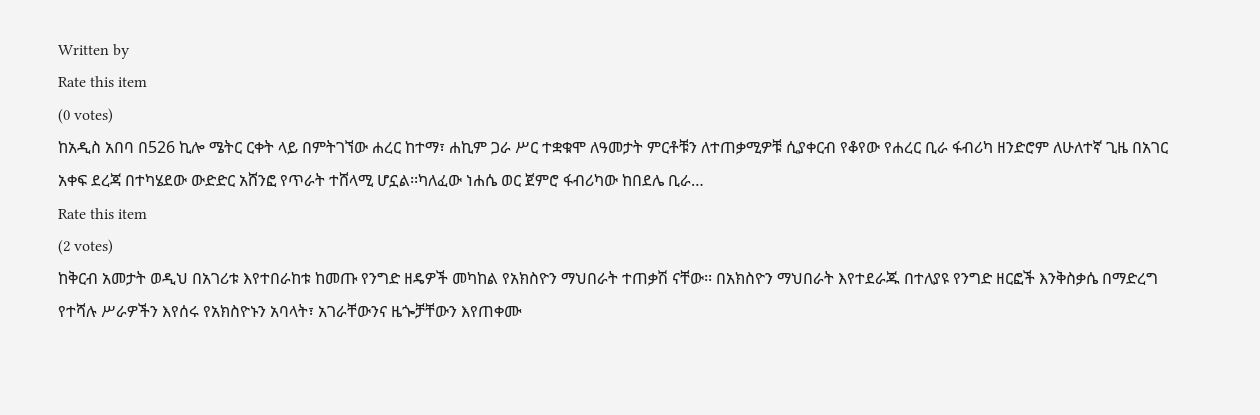Written by
Rate this item
(0 votes)
ከአዲስ አበባ በ526 ኪሎ ሜትር ርቀት ላይ በምትገኘው ሐረር ከተማ፣ ሐኪም ጋራ ሥር ተቋቁሞ ለዓመታት ምርቶቹን ለተጠቃሚዎቹ ሲያቀርብ የቆየው የሐረር ቢራ ፋብሪካ ዘንድሮም ለሁለተኛ ጊዜ በአገር አቀፍ ደረጃ በተካሄደው ውድድር አሸንፎ የጥራት ተሸላሚ ሆኗል፡፡ካለፈው ነሐሴ ወር ጀምሮ ፋብሪካው ከበደሌ ቢራ…
Rate this item
(2 votes)
ከቅርብ አመታት ወዲህ በአገሪቱ እየተበራከቱ ከመጡ የንግድ ዘዴዎች መካከል የአክስዮን ማህበራት ተጠቃሽ ናቸው፡፡ በአክስዮን ማህበራት እየተደራጁ በተለያዩ የንግድ ዘርፎች እንቅስቃሴ በማድረግ የተሻሉ ሥራዎችን እየሰሩ የአክስዮኑን አባላት፣ አገራቸውንና ዜጐቻቸውን እየጠቀሙ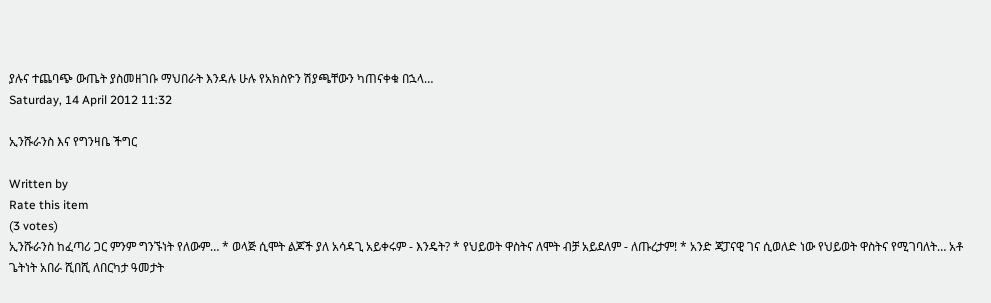ያሉና ተጨባጭ ውጤት ያስመዘገቡ ማህበራት እንዳሉ ሁሉ የአክስዮን ሽያጫቸውን ካጠናቀቁ በኋላ…
Saturday, 14 April 2012 11:32

ኢንሹራንስ እና የግንዛቤ ችግር

Written by
Rate this item
(3 votes)
ኢንሹራንስ ከፈጣሪ ጋር ምንም ግንኙነት የለውም… * ወላጅ ሲሞት ልጆች ያለ አሳዳጊ አይቀሩም - እንዴት? * የህይወት ዋስትና ለሞት ብቻ አይደለም - ለጡረታም! * አንድ ጃፓናዊ ገና ሲወለድ ነው የህይወት ዋስትና የሚገባለት… አቶ ጌትነት አበራ ሺበሺ ለበርካታ ዓመታት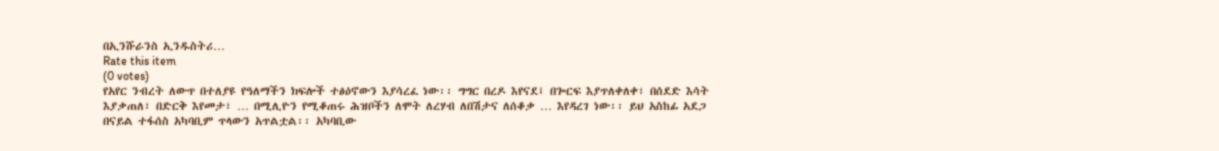በኢንሹራንስ ኢንዱስትሪ…
Rate this item
(0 votes)
የአየር ንብረት ለውጥ በተለያዩ የዓለማችን ክፍሎች ተፅዕኖውን እያሳረፈ ነው፡፡ ግግር በረዶ እየናደ፤ በጐርፍ እያጥለቀለቀ፣ በሰደድ እሳት እያቃጠለ፣ በድርቅ እየመታ፣ … በሚሊዮን የሚቆጠሩ ሕዝቦችን ለሞት ለረሃብ ለበሽታና ለሰቆቃ … እየዳረገ ነው፡፡ ይህ አስከፊ አደጋ በናይል ተፋሰስ አካባቢም ጥላውን አጥልቷል፡፡ አካባቢው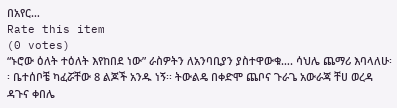በአየር…
Rate this item
(0 votes)
“ኑሮው ዕለት ተዕለት እየከበደ ነው” ራስዎትን ለአንባቢያን ያስተዋውቁ…. ሳህሌ ጨማሪ እባላለሁ፡፡ ቤተሰቦቼ ካፈሯቸው 8 ልጆች አንዱ ነኝ፡፡ ትውልዴ በቀድሞ ጨቦና ጉራጌ አውራጃ ቸሀ ወረዳ ዳጉና ቀበሌ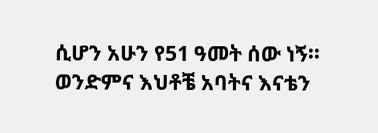ሲሆን አሁን የ51 ዓመት ሰው ነኝ፡፡ ወንድምና እህቶቼ አባትና እናቴን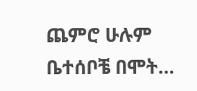ጨምሮ ሁሉም ቤተሰቦቼ በሞት…